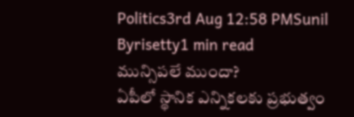Politics3rd Aug 12:58 PMSunil Byrisetty1 min read
మున్సిపలే ముందా?
ఏపీలో స్థానిక ఎన్నికలకు ప్రభుత్వం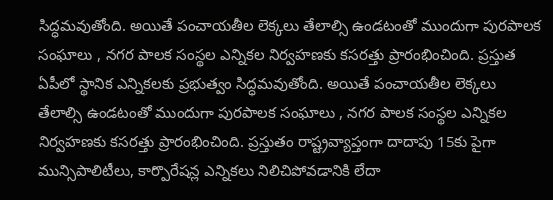సిద్ధమవుతోంది. అయితే పంచాయతీల లెక్కలు తేలాల్సి ఉండటంతో ముందుగా పురపాలక సంఘాలు , నగర పాలక సంస్థల ఎన్నికల నిర్వహణకు కసరత్తు ప్రారంభించింది. ప్రస్తుత
ఏపీలో స్థానిక ఎన్నికలకు ప్రభుత్వం సిద్ధమవుతోంది. అయితే పంచాయతీల లెక్కలు తేలాల్సి ఉండటంతో ముందుగా పురపాలక సంఘాలు , నగర పాలక సంస్థల ఎన్నికల నిర్వహణకు కసరత్తు ప్రారంభించింది. ప్రస్తుతం రాష్ట్రవ్యాప్తంగా దాదాపు 15కు పైగా మున్సిపాలిటీలు, కార్పొరేషన్ల ఎన్నికలు నిలిచిపోవడానికి లేదా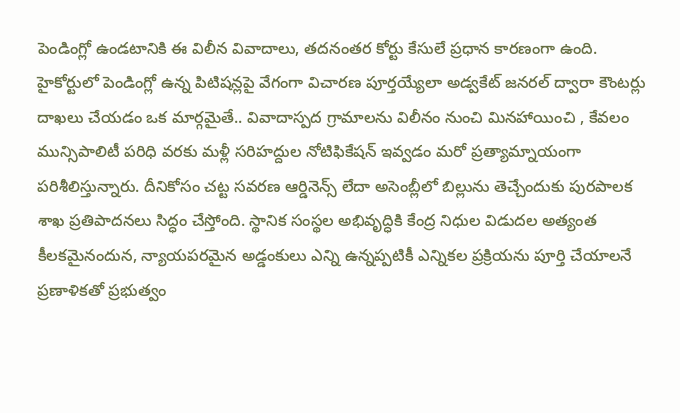పెండింగ్లో ఉండటానికి ఈ విలీన వివాదాలు, తదనంతర కోర్టు కేసులే ప్రధాన కారణంగా ఉంది. హైకోర్టులో పెండింగ్లో ఉన్న పిటిషన్లపై వేగంగా విచారణ పూర్తయ్యేలా అడ్వకేట్ జనరల్ ద్వారా కౌంటర్లు దాఖలు చేయడం ఒక మార్గమైతే.. వివాదాస్పద గ్రామాలను విలీనం నుంచి మినహాయించి , కేవలం మున్సిపాలిటీ పరిధి వరకు మళ్లీ సరిహద్దుల నోటిఫికేషన్ ఇవ్వడం మరో ప్రత్యామ్నాయంగా పరిశీలిస్తున్నారు. దీనికోసం చట్ట సవరణ ఆర్డినెన్స్ లేదా అసెంబ్లీలో బిల్లును తెచ్చేందుకు పురపాలక శాఖ ప్రతిపాదనలు సిద్ధం చేస్తోంది. స్థానిక సంస్థల అభివృద్ధికి కేంద్ర నిధుల విడుదల అత్యంత కీలకమైనందున, న్యాయపరమైన అడ్డంకులు ఎన్ని ఉన్నప్పటికీ ఎన్నికల ప్రక్రియను పూర్తి చేయాలనే ప్రణాళికతో ప్రభుత్వం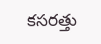కసరత్తు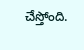చేస్తోంది.